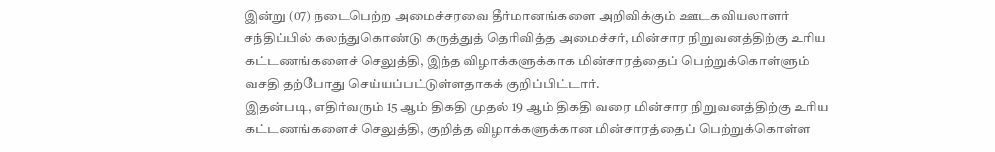இன்று (07) நடைபெற்ற அமைச்சரவை தீர்மானங்களை அறிவிக்கும் ஊடகவியலாளர் சந்திப்பில் கலந்துகொண்டு கருத்துத் தெரிவித்த அமைச்சர், மின்சார நிறுவனத்திற்கு உரிய கட்டணங்களைச் செலுத்தி, இந்த விழாக்களுக்காக மின்சாரத்தைப் பெற்றுக்கொள்ளும் வசதி தற்போது செய்யப்பட்டுள்ளதாகக் குறிப்பிட்டார்.
இதன்படி, எதிர்வரும் 15 ஆம் திகதி முதல் 19 ஆம் திகதி வரை மின்சார நிறுவனத்திற்கு உரிய கட்டணங்களைச் செலுத்தி, குறித்த விழாக்களுக்கான மின்சாரத்தைப் பெற்றுக்கொள்ள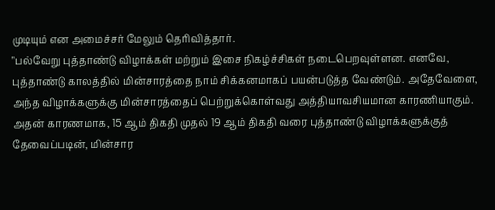முடியும் என அமைச்சர் மேலும் தெரிவித்தார்.
"பல்வேறு புத்தாண்டு விழாக்கள் மற்றும் இசை நிகழ்ச்சிகள் நடைபெறவுள்ளன. எனவே, புத்தாண்டு காலத்தில் மின்சாரத்தை நாம் சிக்கனமாகப் பயன்படுத்த வேண்டும். அதேவேளை, அந்த விழாக்களுக்கு மின்சாரத்தைப் பெற்றுக்கொள்வது அத்தியாவசியமான காரணியாகும். அதன் காரணமாக, 15 ஆம் திகதி முதல் 19 ஆம் திகதி வரை புத்தாண்டு விழாக்களுக்குத் தேவைப்படின், மின்சார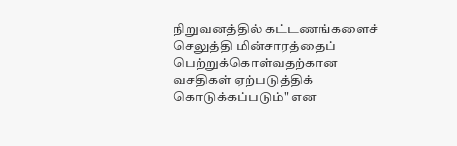நிறுவனத்தில் கட்டணங்களைச் செலுத்தி மின்சாரத்தைப் பெற்றுக்கொள்வதற்கான வசதிகள் ஏற்படுத்திக் கொடுக்கப்படும்" என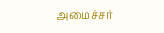அமைச்சர்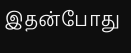இதன்போது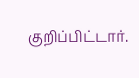குறிப்பிட்டார்.